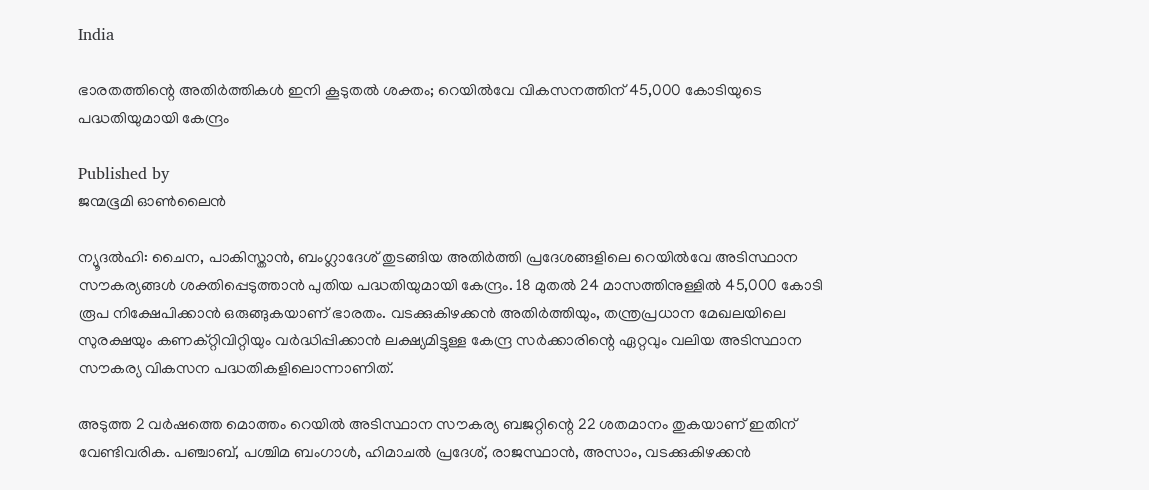India

ഭാരതത്തിന്റെ അതിര്‍ത്തികള്‍ ഇനി കൂടുതല്‍ ശക്തം; റെയിൽവേ വികസനത്തിന് 45,000 കോടിയുടെ പദ്ധതിയുമായി കേന്ദ്രം

Published by
ജന്മഭൂമി ഓണ്‍ലൈന്‍

ന്യൂദല്‍ഹി: ചൈന, പാകിസ്താൻ, ബംഗ്ലാദേശ് തുടങ്ങിയ അതിർത്തി പ്രദേശങ്ങളിലെ റെയിൽവേ അടിസ്ഥാന സൗകര്യങ്ങൾ ശക്തിപ്പെടുത്താൻ പുതിയ പദ്ധതിയുമായി കേന്ദ്രം. 18 മുതൽ 24 മാസത്തിനുള്ളിൽ 45,000 കോടി രൂപ നിക്ഷേപിക്കാൻ ഒരുങ്ങുകയാണ് ഭാരതം. വടക്കുകിഴക്കൻ അതിർത്തിയും, തന്ത്രപ്രധാന മേഖലയിലെ സുരക്ഷയും കണക്റ്റിവിറ്റിയും വർദ്ധിപ്പിക്കാൻ ലക്ഷ്യമിട്ടുള്ള കേന്ദ്ര സർക്കാരിന്റെ ഏറ്റവും വലിയ അടിസ്ഥാന സൗകര്യ വികസന പദ്ധതികളിലൊന്നാണിത്.

അടുത്ത 2 വർഷത്തെ മൊത്തം റെയിൽ അടിസ്ഥാന സൗകര്യ ബജറ്റിന്റെ 22 ശതമാനം തുകയാണ് ഇതിന് വേണ്ടിവരിക. പഞ്ചാബ്, പശ്ചിമ ബംഗാൾ, ഹിമാചൽ പ്രദേശ്, രാജസ്ഥാൻ, അസാം, വടക്കുകിഴക്കൻ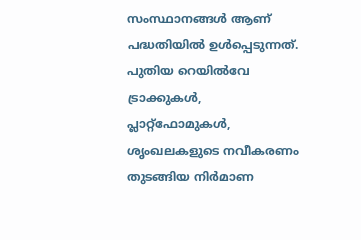സംസ്ഥാനങ്ങൾ ആണ് പദ്ധതിയിൽ ഉൾപ്പെടുന്നത്. പുതിയ റെയിൽവേ ട്രാക്കുകൾ, പ്ലാറ്റ്‌ഫോമുകൾ, ശൃംഖലകളുടെ നവീകരണം തുടങ്ങിയ നിർമാണ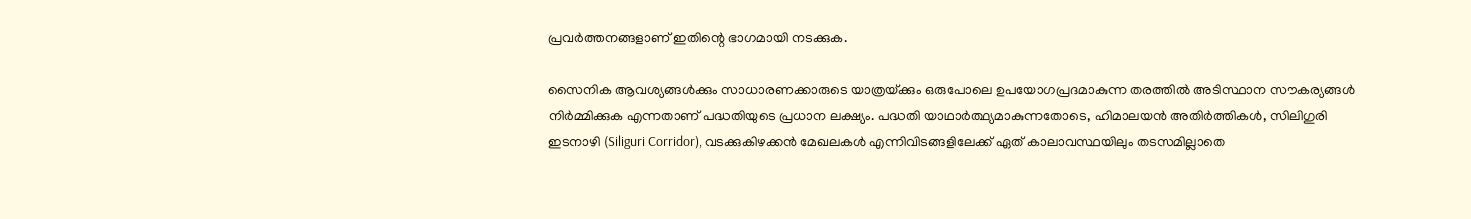പ്രവർത്തനങ്ങളാണ് ഇതിന്റെ ഭാഗമായി നടക്കുക.

സൈനിക ആവശ്യങ്ങൾക്കും സാധാരണക്കാരുടെ യാത്രയ്‌ക്കും ഒരുപോലെ ഉപയോഗപ്രദമാകുന്ന തരത്തിൽ അടിസ്ഥാന സൗകര്യങ്ങൾ നിർമ്മിക്കുക എന്നതാണ് പദ്ധതിയുടെ പ്രധാന ലക്ഷ്യം. പദ്ധതി യാഥാർത്ഥ്യമാകുന്നതോടെ, ഹിമാലയൻ അതിർത്തികൾ, സിലിഗുരി ഇടനാഴി (Siliguri Corridor), വടക്കുകിഴക്കൻ മേഖലകൾ എന്നിവിടങ്ങളിലേക്ക് ഏത് കാലാവസ്ഥയിലും തടസമില്ലാതെ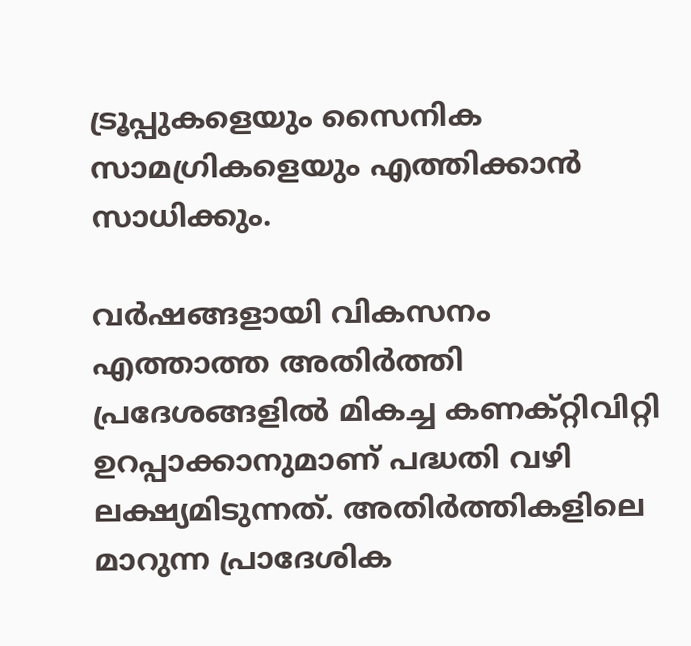ട്രൂപ്പുകളെയും സൈനിക സാമഗ്രികളെയും എത്തിക്കാൻ സാധിക്കും.

വർഷങ്ങളായി വികസനം എത്താത്ത അതിർത്തി പ്രദേശങ്ങളിൽ മികച്ച കണക്റ്റിവിറ്റി ഉറപ്പാക്കാനുമാണ് പദ്ധതി വഴി ലക്ഷ്യമിടുന്നത്. അതിർത്തികളിലെ മാറുന്ന പ്രാദേശിക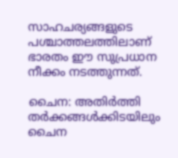സാഹചര്യങ്ങളുടെ പശ്ചാത്തലത്തിലാണ് ഭാരതം ഈ സുപ്രധാന നീക്കം നടത്തുന്നത്.

ചൈന: അതിർത്തി തർക്കങ്ങൾക്കിടയിലും ചൈന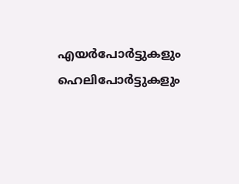എയർപോർട്ടുകളും ഹെലിപോർട്ടുകളും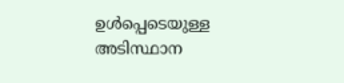ഉൾപ്പെടെയുള്ള അടിസ്ഥാന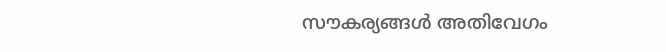സൗകര്യങ്ങൾ അതിവേഗം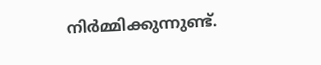നിർമ്മിക്കുന്നുണ്ട്.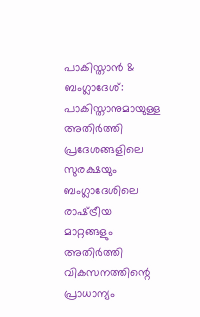പാകിസ്താൻ & ബംഗ്ലാദേശ്: പാകിസ്താനുമായുള്ള അതിർത്തി പ്രദേശങ്ങളിലെ സുരക്ഷയും ബംഗ്ലാദേശിലെ രാഷ്‌ട്രീയ മാറ്റങ്ങളും അതിർത്തി വികസനത്തിന്റെ പ്രാധാന്യം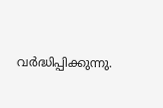വർദ്ധിപ്പിക്കുന്നു.